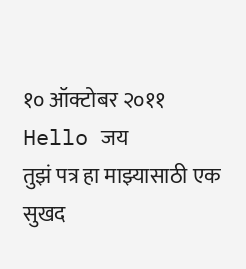१० ऑक्टोबर २०११
Hello जय
तुझं पत्र हा माझ्यासाठी एक सुखद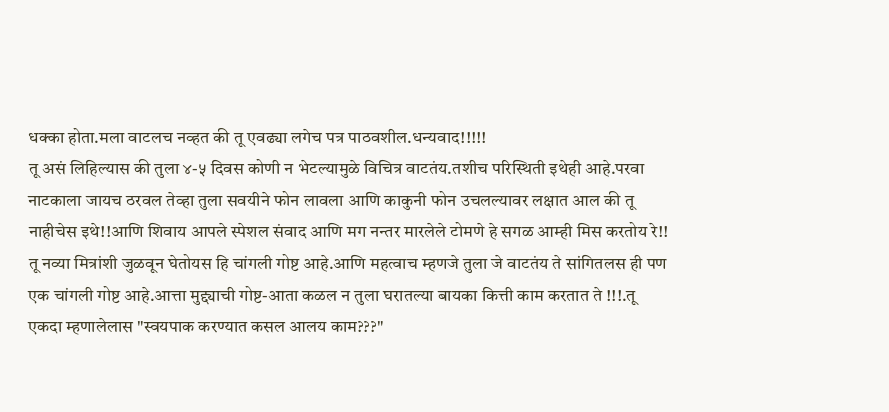धक्का होता.मला वाटलच नव्हत की तू एवढ्या लगेच पत्र पाठवशील.धन्यवाद!!!!!
तू असं लिहिल्यास की तुला ४-५ दिवस कोणी न भेटल्यामुळे विचित्र वाटतंय.तशीच परिस्थिती इथेही आहे.परवा नाटकाला जायच ठरवल तेव्हा तुला सवयीने फोन लावला आणि काकुनी फोन उचलल्यावर लक्षात आल की तू नाहीचेस इथे!!आणि शिवाय आपले स्पेशल संवाद आणि मग नन्तर मारलेले टोमणे हे सगळ आम्ही मिस करतोय रे!!
तू नव्या मित्रांशी जुळवून घेतोयस हि चांगली गोष्ट आहे.आणि महत्वाच म्हणजे तुला जे वाटतंय ते सांगितलस ही पण एक चांगली गोष्ट आहे.आत्ता मुद्द्याची गोष्ट-आता कळल न तुला घरातल्या बायका कित्ती काम करतात ते !!!.तू एकदा म्हणालेलास "स्वयपाक करण्यात कसल आलय काम???"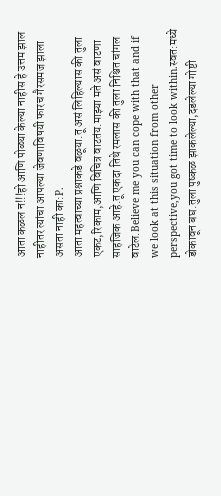आता कळल न!!!हो आणि पोळ्या केल्या नाहीस हे उत्तम झाल नाहीतर त्यांचा आपल्या जेवणाविषयी फारच गैरसमज झाला असता नाही का:P.
आता महत्वाच्या प्रश्नाकडे वळूया.तू असं लिहिल्यास की तुला एकट,रिकाम,आणि विचित्र वाटतंय.माझ्या मते असं वाटणा साहजिक आहे.तू एकदा तिथे रमलास की तुला निश्चित चांगल वाटेल.Believe me you can cope with that and if we look at this situation from other perspective,you got time to look within.स्वत:मध्ये डोकावून बघ.तुला पुष्कळ झाकलेल्या,दडलेल्या गोष्टी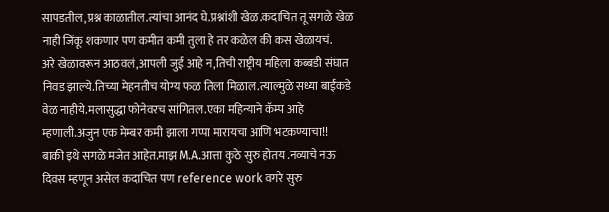सापडतील,प्रश्न काळातील.त्यांचा आनंद घे.प्रश्नांशी खेळ.कदाचित तू सगळे खेळ नाही जिंकू शकणार पण कमीत कमी तुला हे तर कळेल की कस खेळायचं.
अरे खेळावरून आठवलं,आपली जुई आहे न,तिची राष्ट्रीय महिला कब्बडी संघात निवड झाल्ये.तिच्या मेहनतीच योग्य फळ तिला मिळाल.त्याल्मुळे सध्या बाईंकडे वेळ नाहीये.मलासुद्धा फोनेवरच सांगितल.एका महिन्याने कॅम्प आहे म्हणाली.अजुन एक मेम्बर कमी झाला गप्पा मारायचा आणि भटकण्याचा!!
बाकी इथे सगळे मजेत आहेत.माझ M.A.आत्ता कुठे सुरु होतय .नव्याचे नऊ दिवस म्हणून असेल कदाचित पण reference work वगरे सुरु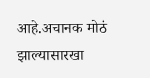आहे.अचानक मोठं झाल्यासारखा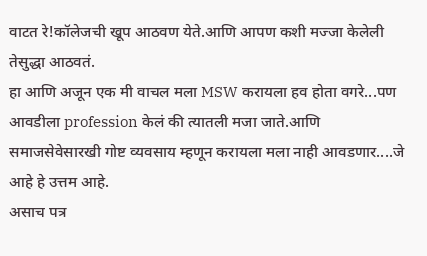वाटत रे!कॉलेजची खूप आठवण येते.आणि आपण कशी मज्जा केलेली तेसुद्धा आठवतं.
हा आणि अजून एक मी वाचल मला MSW करायला हव होता वगरे...पण आवडीला profession केलं की त्यातली मजा जाते.आणि समाजसेवेसारखी गोष्ट व्यवसाय म्हणून करायला मला नाही आवडणार....जे आहे हे उत्तम आहे.
असाच पत्र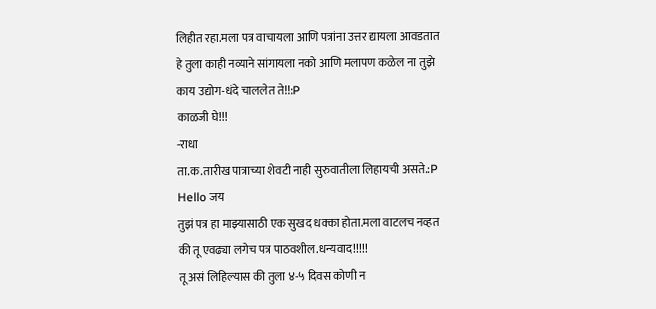लिहीत रहा.मला पत्र वाचायला आणि पत्रांना उत्तर द्यायला आवडतात हे तुला काही नव्याने सांगायला नको आणि मलापण कळेल ना तुझे काय उद्योग-धंदे चाललेत ते!!:P
काळजी घे!!!
-राधा
ता.क.तारीख पात्राच्या शेवटी नाही सुरुवातीला लिहायची असते.:P
Hello जय
तुझं पत्र हा माझ्यासाठी एक सुखद धक्का होता.मला वाटलच नव्हत की तू एवढ्या लगेच पत्र पाठवशील.धन्यवाद!!!!!
तू असं लिहिल्यास की तुला ४-५ दिवस कोणी न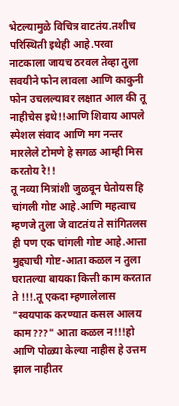भेटल्यामुळे विचित्र वाटतंय.तशीच परिस्थिती इथेही आहे.परवा नाटकाला जायच ठरवल तेव्हा तुला सवयीने फोन लावला आणि काकुनी फोन उचलल्यावर लक्षात आल की तू नाहीचेस इथे!!आणि शिवाय आपले स्पेशल संवाद आणि मग नन्तर मारलेले टोमणे हे सगळ आम्ही मिस करतोय रे!!
तू नव्या मित्रांशी जुळवून घेतोयस हि चांगली गोष्ट आहे.आणि महत्वाच म्हणजे तुला जे वाटतंय ते सांगितलस ही पण एक चांगली गोष्ट आहे.आत्ता मुद्द्याची गोष्ट-आता कळल न तुला घरातल्या बायका कित्ती काम करतात ते !!!.तू एकदा म्हणालेलास "स्वयपाक करण्यात कसल आलय काम???" आता कळल न!!!हो आणि पोळ्या केल्या नाहीस हे उत्तम झाल नाहीतर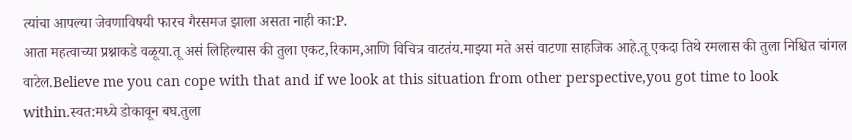त्यांचा आपल्या जेवणाविषयी फारच गैरसमज झाला असता नाही का:P.
आता महत्वाच्या प्रश्नाकडे वळूया.तू असं लिहिल्यास की तुला एकट,रिकाम,आणि विचित्र वाटतंय.माझ्या मते असं वाटणा साहजिक आहे.तू एकदा तिथे रमलास की तुला निश्चित चांगल वाटेल.Believe me you can cope with that and if we look at this situation from other perspective,you got time to look within.स्वत:मध्ये डोकावून बघ.तुला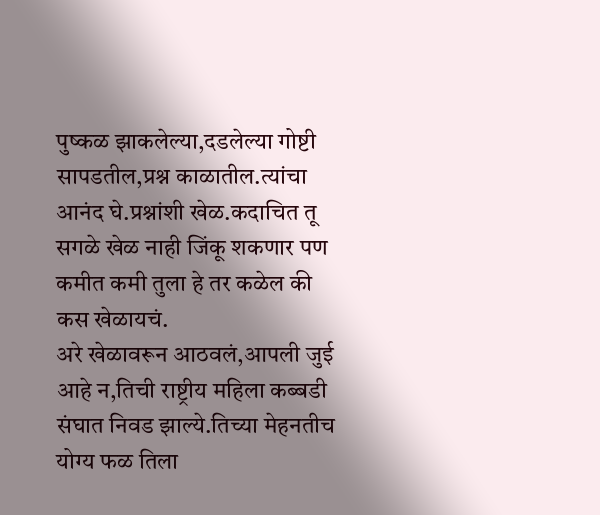पुष्कळ झाकलेल्या,दडलेल्या गोष्टी सापडतील,प्रश्न काळातील.त्यांचा आनंद घे.प्रश्नांशी खेळ.कदाचित तू सगळे खेळ नाही जिंकू शकणार पण कमीत कमी तुला हे तर कळेल की कस खेळायचं.
अरे खेळावरून आठवलं,आपली जुई आहे न,तिची राष्ट्रीय महिला कब्बडी संघात निवड झाल्ये.तिच्या मेहनतीच योग्य फळ तिला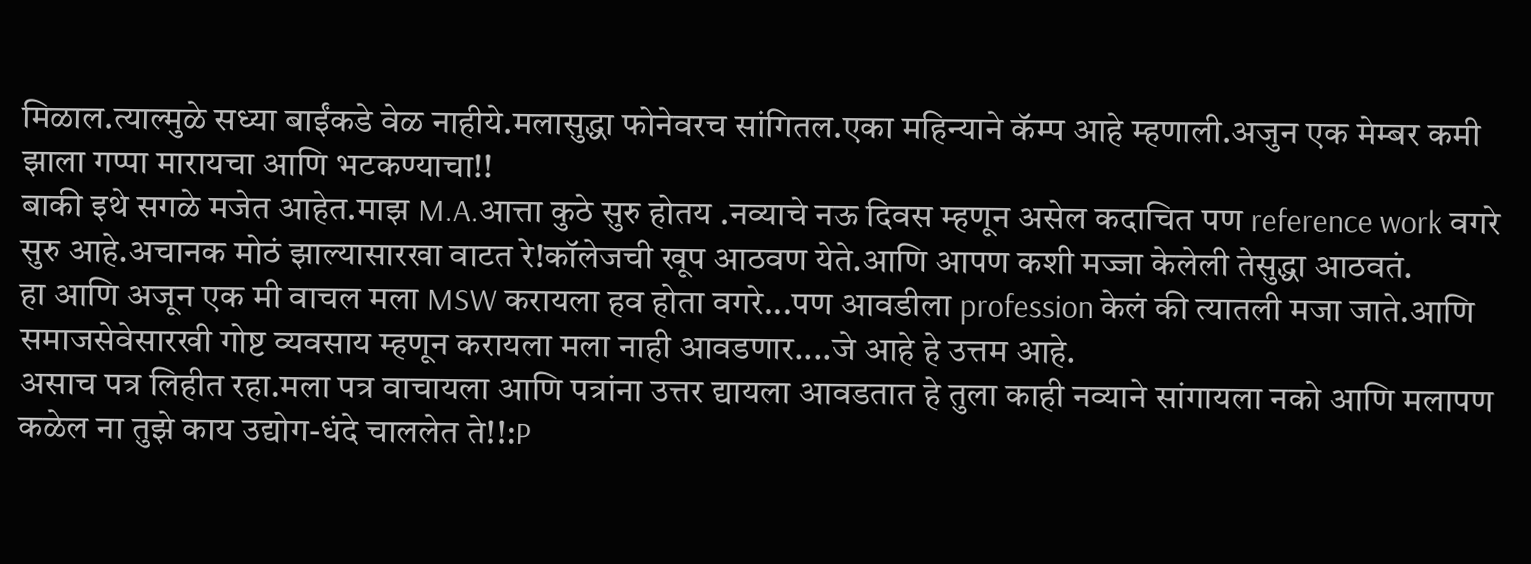मिळाल.त्याल्मुळे सध्या बाईंकडे वेळ नाहीये.मलासुद्धा फोनेवरच सांगितल.एका महिन्याने कॅम्प आहे म्हणाली.अजुन एक मेम्बर कमी झाला गप्पा मारायचा आणि भटकण्याचा!!
बाकी इथे सगळे मजेत आहेत.माझ M.A.आत्ता कुठे सुरु होतय .नव्याचे नऊ दिवस म्हणून असेल कदाचित पण reference work वगरे सुरु आहे.अचानक मोठं झाल्यासारखा वाटत रे!कॉलेजची खूप आठवण येते.आणि आपण कशी मज्जा केलेली तेसुद्धा आठवतं.
हा आणि अजून एक मी वाचल मला MSW करायला हव होता वगरे...पण आवडीला profession केलं की त्यातली मजा जाते.आणि समाजसेवेसारखी गोष्ट व्यवसाय म्हणून करायला मला नाही आवडणार....जे आहे हे उत्तम आहे.
असाच पत्र लिहीत रहा.मला पत्र वाचायला आणि पत्रांना उत्तर द्यायला आवडतात हे तुला काही नव्याने सांगायला नको आणि मलापण कळेल ना तुझे काय उद्योग-धंदे चाललेत ते!!:P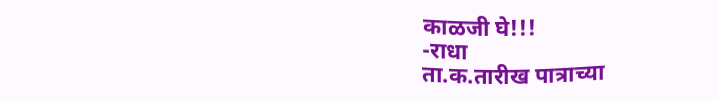काळजी घे!!!
-राधा
ता.क.तारीख पात्राच्या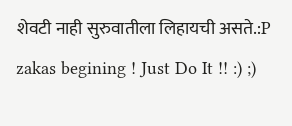शेवटी नाही सुरुवातीला लिहायची असते.:P
zakas begining ! Just Do It !! :) ;)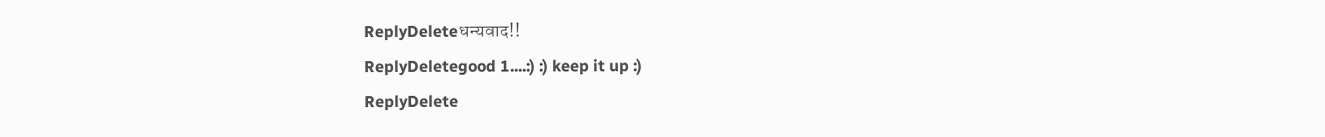ReplyDeleteधन्यवाद!!
ReplyDeletegood 1....:) :) keep it up :)
ReplyDelete